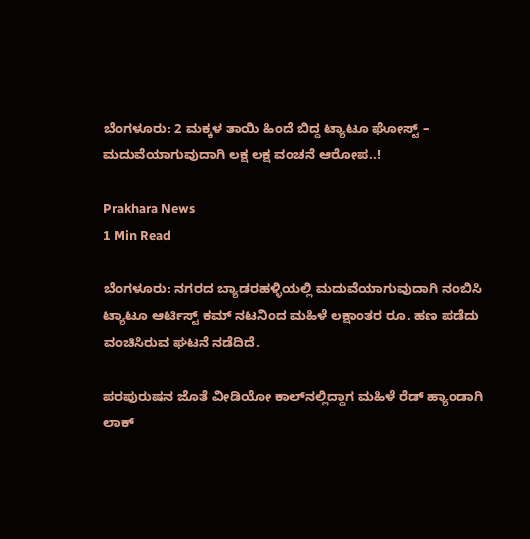ಬೆಂಗಳೂರು: 2 ಮಕ್ಕಳ ತಾಯಿ ಹಿಂದೆ ಬಿದ್ದ ಟ್ಯಾಟೂ ಘೋಸ್ಟ್ – ಮದುವೆಯಾಗುವುದಾಗಿ ಲಕ್ಷ ಲಕ್ಷ ವಂಚನೆ ಆರೋಪ..!

Prakhara News
1 Min Read

ಬೆಂಗಳೂರು: ನಗರದ ಬ್ಯಾಡರಹಳ್ಳಿಯಲ್ಲಿ ಮದುವೆಯಾಗುವುದಾಗಿ ನಂಬಿಸಿ ಟ್ಯಾಟೂ ಆರ್ಟಿಸ್ಟ್ ಕಮ್ ನಟನಿಂದ ಮಹಿಳೆ ಲಕ್ಷಾಂತರ ರೂ. ಹಣ ಪಡೆದು ವಂಚಿಸಿರುವ ಘಟನೆ ನಡೆದಿದೆ.

ಪರಪುರುಷನ ಜೊತೆ ವೀಡಿಯೋ ಕಾಲ್‌ನಲ್ಲಿದ್ದಾಗ ಮಹಿಳೆ ರೆಡ್ ಹ್ಯಾಂಡಾಗಿ ಲಾಕ್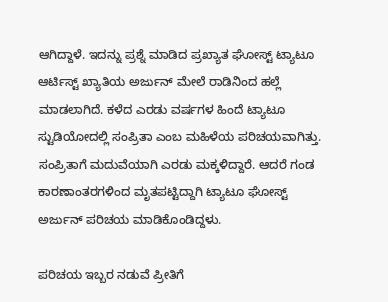ಆಗಿದ್ದಾಳೆ. ಇದನ್ನು ಪ್ರಶ್ನೆ ಮಾಡಿದ ಪ್ರಖ್ಯಾತ ಘೋಸ್ಟ್ ಟ್ಯಾಟೂ ಆರ್ಟಿಸ್ಟ್ ಖ್ಯಾತಿಯ ಅರ್ಜುನ್ ಮೇಲೆ ರಾಡಿನಿಂದ ಹಲ್ಲೆ ಮಾಡಲಾಗಿದೆ. ಕಳೆದ ಎರಡು ವರ್ಷಗಳ ಹಿಂದೆ ಟ್ಯಾಟೂ ಸ್ಟುಡಿಯೋದಲ್ಲಿ ಸಂಪ್ರಿತಾ ಎಂಬ ಮಹಿಳೆಯ ಪರಿಚಯವಾಗಿತ್ತು. ಸಂಪ್ರಿತಾಗೆ ಮದುವೆಯಾಗಿ ಎರಡು ಮಕ್ಕಳಿದ್ದಾರೆ. ಆದರೆ ಗಂಡ ಕಾರಣಾಂತರಗಳಿಂದ ಮೃತಪಟ್ಟಿದ್ದಾಗಿ ಟ್ಯಾಟೂ ಘೋಸ್ಟ್ ಅರ್ಜುನ್ ಪರಿಚಯ ಮಾಡಿಕೊಂಡಿದ್ದಳು.

ಪರಿಚಯ ಇಬ್ಬರ ನಡುವೆ ಪ್ರೀತಿಗೆ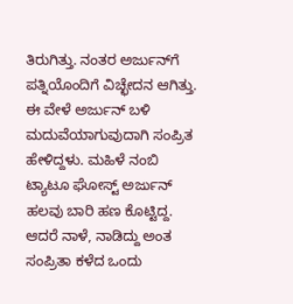ತಿರುಗಿತ್ತು. ನಂತರ ಅರ್ಜುನ್‌ಗೆ ಪತ್ನಿಯೊಂದಿಗೆ ವಿಚ್ಛೇದನ ಆಗಿತ್ತು. ಈ ವೇಳೆ ಅರ್ಜುನ್ ಬಳಿ ಮದುವೆಯಾಗುವುದಾಗಿ ಸಂಪ್ರಿತ ಹೇಳಿದ್ದಳು. ಮಹಿಳೆ ನಂಬಿ ಟ್ಯಾಟೂ ಘೋಸ್ಟ್ ಅರ್ಜುನ್ ಹಲವು ಬಾರಿ ಹಣ ಕೊಟ್ಟಿದ್ದ. ಆದರೆ ನಾಳೆ, ನಾಡಿದ್ದು ಅಂತ ಸಂಪ್ರಿತಾ ಕಳೆದ ಒಂದು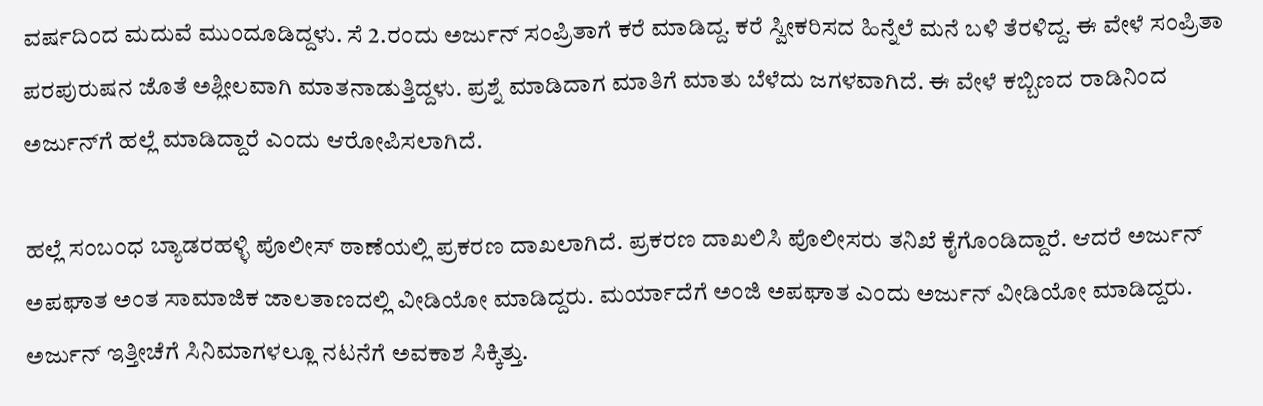ವರ್ಷದಿಂದ ಮದುವೆ ಮುಂದೂಡಿದ್ದಳು. ಸೆ 2.ರಂದು ಅರ್ಜುನ್ ಸಂಪ್ರಿತಾಗೆ ಕರೆ ಮಾಡಿದ್ದ. ಕರೆ ಸ್ವೀಕರಿಸದ ಹಿನ್ನೆಲೆ ಮನೆ ಬಳಿ ತೆರಳಿದ್ದ. ಈ ವೇಳೆ ಸಂಪ್ರಿತಾ ಪರಪುರುಷನ ಜೊತೆ ಅಶ್ಲೀಲವಾಗಿ ಮಾತನಾಡುತ್ತಿದ್ದಳು. ಪ್ರಶ್ನೆ ಮಾಡಿದಾಗ ಮಾತಿಗೆ ಮಾತು ಬೆಳೆದು ಜಗಳವಾಗಿದೆ. ಈ ವೇಳೆ ಕಬ್ಬಿಣದ ರಾಡಿನಿಂದ ಅರ್ಜುನ್‌ಗೆ ಹಲ್ಲೆ ಮಾಡಿದ್ದಾರೆ ಎಂದು ಆರೋಪಿಸಲಾಗಿದೆ.

ಹಲ್ಲೆ ಸಂಬಂಧ ಬ್ಯಾಡರಹಳ್ಳಿ ಪೊಲೀಸ್ ಠಾಣೆಯಲ್ಲಿ ಪ್ರಕರಣ ದಾಖಲಾಗಿದೆ. ಪ್ರಕರಣ ದಾಖಲಿಸಿ ಪೊಲೀಸರು ತನಿಖೆ ಕೈಗೊಂಡಿದ್ದಾರೆ. ಆದರೆ ಅರ್ಜುನ್ ಅಪಘಾತ ಅಂತ ಸಾಮಾಜಿಕ ಜಾಲತಾಣದಲ್ಲಿ ವೀಡಿಯೋ ಮಾಡಿದ್ದರು. ಮರ್ಯಾದೆಗೆ ಅಂಜಿ ಅಪಘಾತ ಎಂದು ಅರ್ಜುನ್ ವೀಡಿಯೋ ಮಾಡಿದ್ದರು. ಅರ್ಜುನ್ ಇತ್ತೀಚೆಗೆ ಸಿನಿಮಾಗಳಲ್ಲೂ ನಟನೆಗೆ ಅವಕಾಶ ಸಿಕ್ಕಿತ್ತು.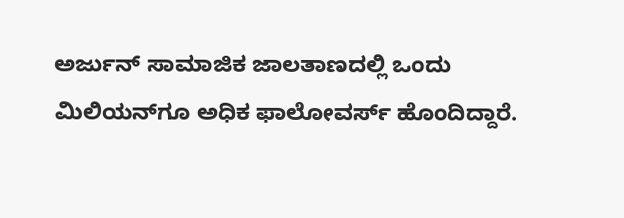ಅರ್ಜುನ್ ಸಾಮಾಜಿಕ ಜಾಲತಾಣದಲ್ಲಿ ಒಂದು ಮಿಲಿಯನ್‌ಗೂ ಅಧಿಕ ಫಾಲೋವರ್ಸ್ ಹೊಂದಿದ್ದಾರೆ.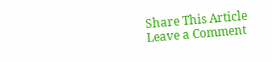Share This Article
Leave a Comment